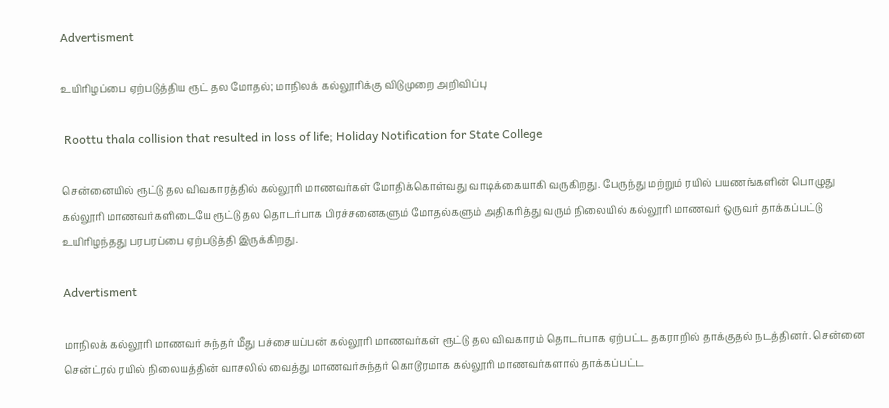Advertisment

உயிரிழப்பை ஏற்படுத்திய ரூட் தல மோதல்; மாநிலக் கல்லூரிக்கு விடுமுறை அறிவிப்பு

 Roottu thala collision that resulted in loss of life; Holiday Notification for State College

சென்னையில் ரூட்டு தல விவகாரத்தில் கல்லூரி மாணவர்கள் மோதிக்கொள்வது வாடிக்கையாகி வருகிறது. பேருந்து மற்றும் ரயில் பயணங்களின் பொழுது கல்லூரி மாணவர்களிடையே ரூட்டு தல தொடர்பாக பிரச்சனைகளும் மோதல்களும் அதிகரித்து வரும் நிலையில் கல்லூரி மாணவர் ஒருவர் தாக்கப்பட்டு உயிரிழந்தது பரபரப்பை ஏற்படுத்தி இருக்கிறது.

Advertisment

மாநிலக் கல்லூரி மாணவர் சுந்தர் மீது பச்சையப்பன் கல்லூரி மாணவர்கள் ரூட்டு தல விவகாரம் தொடர்பாக ஏற்பட்ட தகராறில் தாக்குதல் நடத்தினர். சென்னை சென்ட்ரல் ரயில் நிலையத்தின் வாசலில் வைத்து மாணவர்சுந்தர் கொடூரமாக கல்லூரி மாணவர்களால் தாக்கப்பட்ட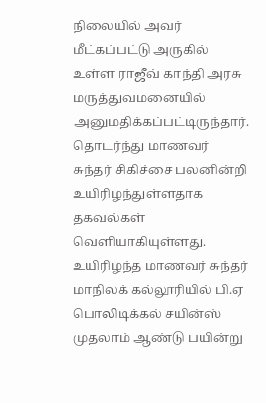நிலையில் அவர் மீட்கப்பட்டு அருகில் உள்ள ராஜீவ் காந்தி அரசு மருத்துவமனையில் அனுமதிக்கப்பட்டிருந்தார். தொடர்ந்து மாணவர் சுந்தர் சிகிச்சை பலனின்றி உயிரிழந்துள்ளதாக தகவல்கள் வெளியாகியுள்ளது. உயிரிழந்த மாணவர் சுந்தர் மாநிலக் கல்லூரியில் பி.ஏ பொலிடிக்கல் சயின்ஸ் முதலாம் ஆண்டு பயின்று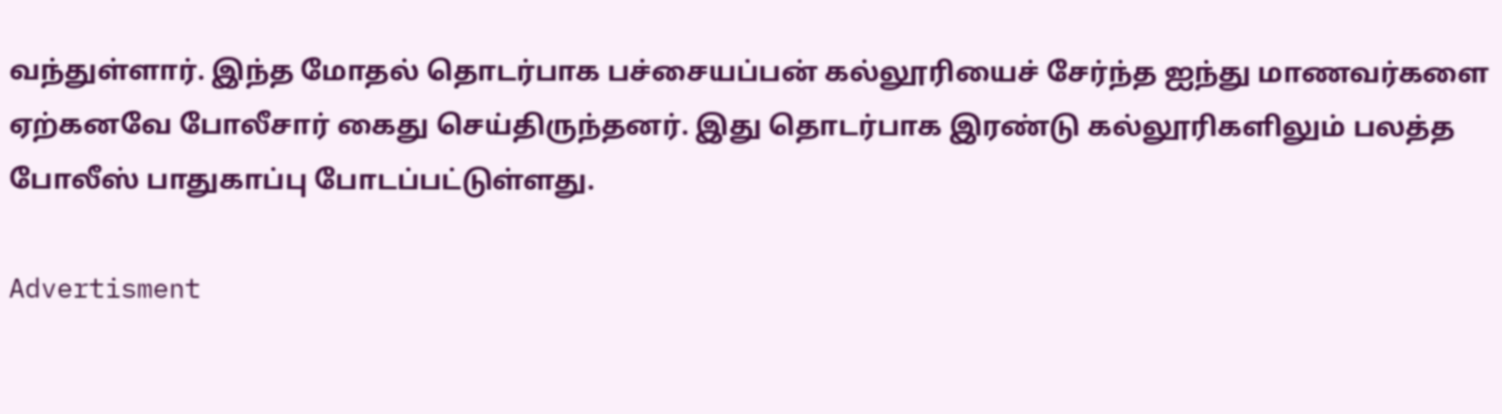வந்துள்ளார். இந்த மோதல் தொடர்பாக பச்சையப்பன் கல்லூரியைச் சேர்ந்த ஐந்து மாணவர்களை ஏற்கனவே போலீசார் கைது செய்திருந்தனர். இது தொடர்பாக இரண்டு கல்லூரிகளிலும் பலத்த போலீஸ் பாதுகாப்பு போடப்பட்டுள்ளது.

Advertisment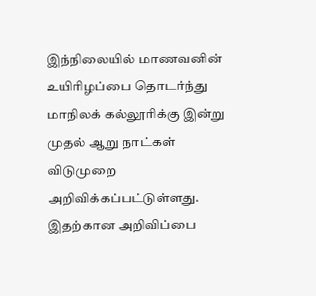இந்நிலையில் மாணவனின் உயிரிழப்பை தொடர்ந்து மாநிலக் கல்லூரிக்கு இன்று முதல் ஆறு நாட்கள் விடுமுறை அறிவிக்கப்பட்டுள்ளது. இதற்கான அறிவிப்பை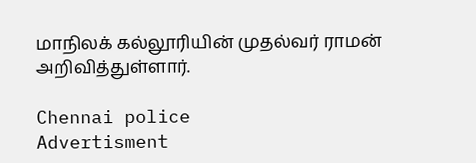மாநிலக் கல்லூரியின் முதல்வர் ராமன் அறிவித்துள்ளார்.

Chennai police
Advertisment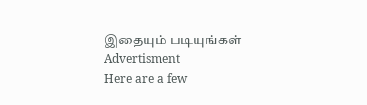இதையும் படியுங்கள்
Advertisment
Here are a few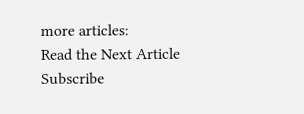more articles:
Read the Next Article
Subscribe